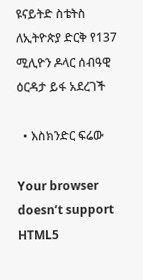ዩናይትድ ስቴትስ ለኢትዮጵያ ድርቅ የ137 ሚሊዮን ዶላር ሰብዓዊ ዕርዳታ ይፋ አደረገች

  • እስክንድር ፍሬው

Your browser doesn’t support HTML5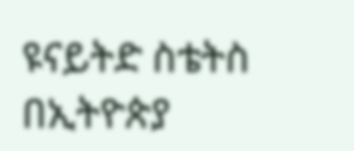ዩናይትድ ስቴትስ በኢትዮጵያ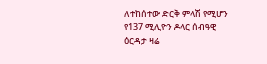ለተከሰተው ድርቅ ምላሽ የሚሆን የ137 ሚሊዮን ዶላር ሰብዓዊ ዕርዳታ ዛሬ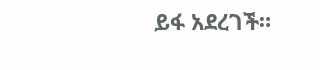ይፋ አደረገች።